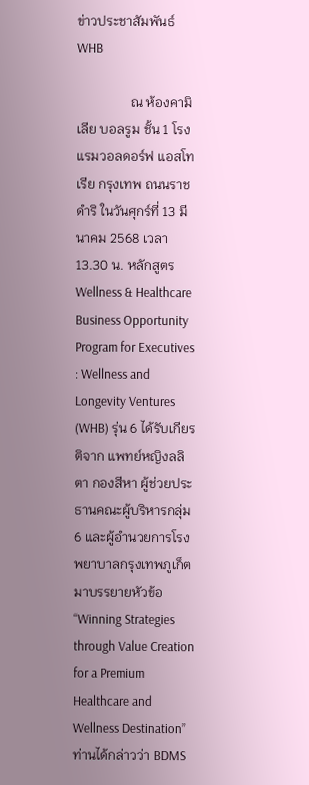ข่าวประชาสัมพันธ์ WHB

                ณ ห้องคามิเลีย บอลรูม ชั้น 1 โรงแรมวอลดอร์ฟ แอสโทเรีย กรุงเทพ ถนนราชดำริ ในวันศุกร์ที่ 13 มีนาคม 2568 เวลา 13.30 น. หลักสูตร Wellness & Healthcare Business Opportunity Program for Executives : Wellness and Longevity Ventures (WHB) รุ่น 6 ได้รับเกียรติจาก แพทย์หญิงลลิตา กองสีหา ผู้ช่วยประธานคณะผู้บริหารกลุ่ม 6 และผู้อำนวยการโรงพยาบาลกรุงเทพภูเก็ต มาบรรยายหัวข้อ “Winning Strategies through Value Creation for a Premium Healthcare and Wellness Destination” ท่านได้กล่าวว่า BDMS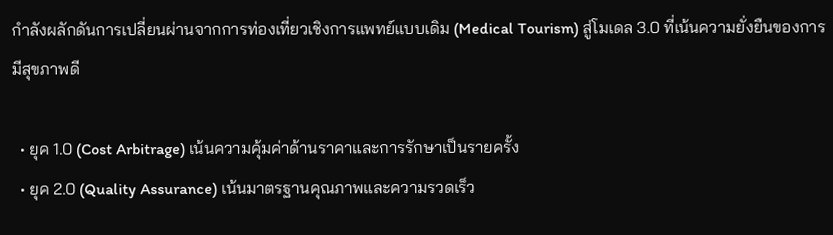กำลังผลักดันการเปลี่ยนผ่านจากการท่องเที่ยวเชิงการแพทย์แบบเดิม (Medical Tourism) สู่โมเดล 3.0 ที่เน้นความยั่งยืนของการมีสุขภาพดี

  • ยุค 1.0 (Cost Arbitrage) เน้นความคุ้มค่าด้านราคาและการรักษาเป็นรายครั้ง
  • ยุค 2.0 (Quality Assurance) เน้นมาตรฐานคุณภาพและความรวดเร็ว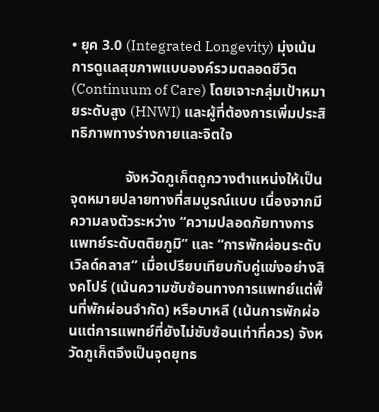• ยุค 3.0 (Integrated Longevity) มุ่งเน้นการดูแลสุขภาพแบบองค์รวมตลอดชีวิต (Continuum of Care) โดยเจาะกลุ่มเป้าหมายระดับสูง (HNWI) และผู้ที่ต้องการเพิ่มประสิทธิภาพทางร่างกายและจิตใจ

               จังหวัดภูเก็ตถูกวางตำแหน่งให้เป็นจุดหมายปลายทางที่สมบูรณ์แบบ เนื่องจากมีความลงตัวระหว่าง “ความปลอดภัยทางการแพทย์ระดับตติยภูมิ” และ “การพักผ่อนระดับเวิลด์คลาส” เมื่อเปรียบเทียบกับคู่แข่งอย่างสิงคโปร์ (เน้นความซับซ้อนทางการแพทย์แต่พื้นที่พักผ่อนจำกัด) หรือบาหลี (เน้นการพักผ่อนแต่การแพทย์ที่ยังไม่ซับซ้อนเท่าที่ควร) จังหวัดภูเก็ตจึงเป็นจุดยุทธ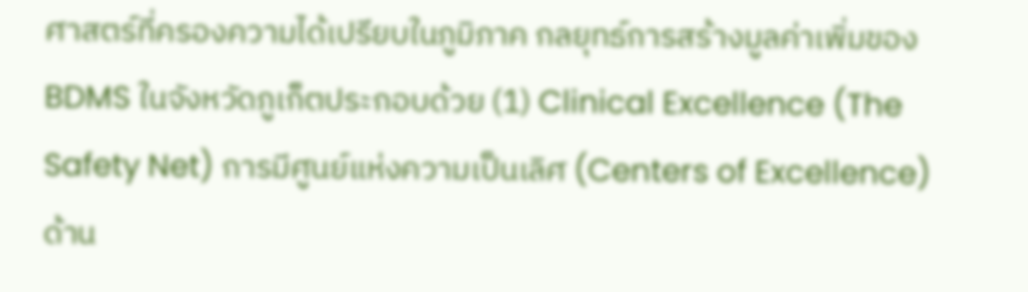ศาสตร์ที่ครองความได้เปรียบในภูมิภาค กลยุทธ์การสร้างมูลค่าเพิ่มของ BDMS ในจังหวัดภูเก็ตประกอบด้วย (1) Clinical Excellence (The Safety Net) การมีศูนย์แห่งความเป็นเลิศ (Centers of Excellence) ด้าน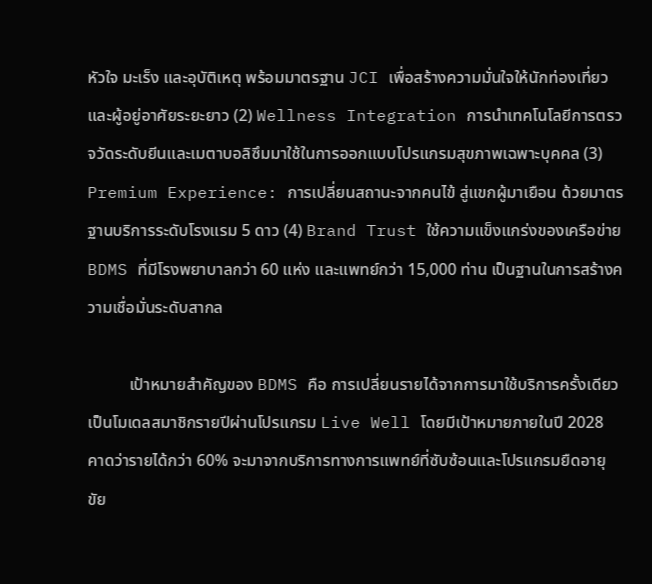หัวใจ มะเร็ง และอุบัติเหตุ พร้อมมาตรฐาน JCI เพื่อสร้างความมั่นใจให้นักท่องเที่ยวและผู้อยู่อาศัยระยะยาว (2) Wellness Integration การนำเทคโนโลยีการตรวจวัดระดับยีนและเมตาบอลิซึมมาใช้ในการออกแบบโปรแกรมสุขภาพเฉพาะบุคคล (3) Premium Experience: การเปลี่ยนสถานะจากคนไข้ สู่แขกผู้มาเยือน ด้วยมาตรฐานบริการระดับโรงแรม 5 ดาว (4) Brand Trust ใช้ความแข็งแกร่งของเครือข่าย BDMS ที่มีโรงพยาบาลกว่า 60 แห่ง และแพทย์กว่า 15,000 ท่าน เป็นฐานในการสร้างความเชื่อมั่นระดับสากล

          เป้าหมายสำคัญของ BDMS คือ การเปลี่ยนรายได้จากการมาใช้บริการครั้งเดียว เป็นโมเดลสมาชิกรายปีผ่านโปรแกรม Live Well โดยมีเป้าหมายภายในปี 2028 คาดว่ารายได้กว่า 60% จะมาจากบริการทางการแพทย์ที่ซับซ้อนและโปรแกรมยืดอายุขัย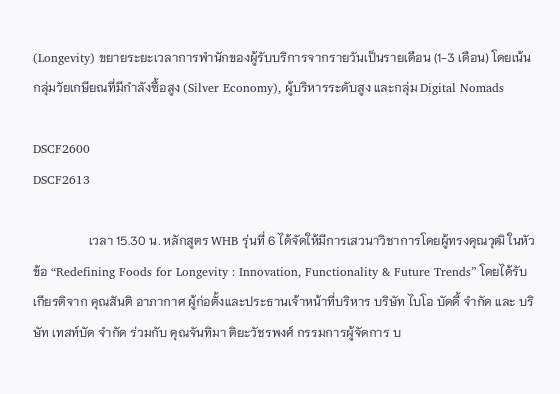(Longevity) ขยายระยะเวลาการพำนักของผู้รับบริการจากรายวันเป็นรายเดือน (1-3 เดือน) โดยเน้นกลุ่มวัยเกษียณที่มีกำลังซื้อสูง (Silver Economy), ผู้บริหารระดับสูง และกลุ่ม Digital Nomads

DSCF2600
DSCF2613

                  เวลา 15.30 น. หลักสูตร WHB รุ่นที่ 6 ได้จัดให้มีการเสวนาวิชาการโดยผู้ทรงคุณวุฒิ ในหัวข้อ “Redefining Foods for Longevity : Innovation, Functionality & Future Trends” โดยได้รับเกียรติจาก คุณสันติ อาภากาศ ผู้ก่อตั้งและประธานเจ้าหน้าที่บริหาร บริษัท ไบโอ บัดดี้ จำกัด และ บริษัท เทสท์บัด จำกัด ร่วมกับ คุณจันทิมา ติยะวัชรพงศ์ กรรมการผู้จัดการ บ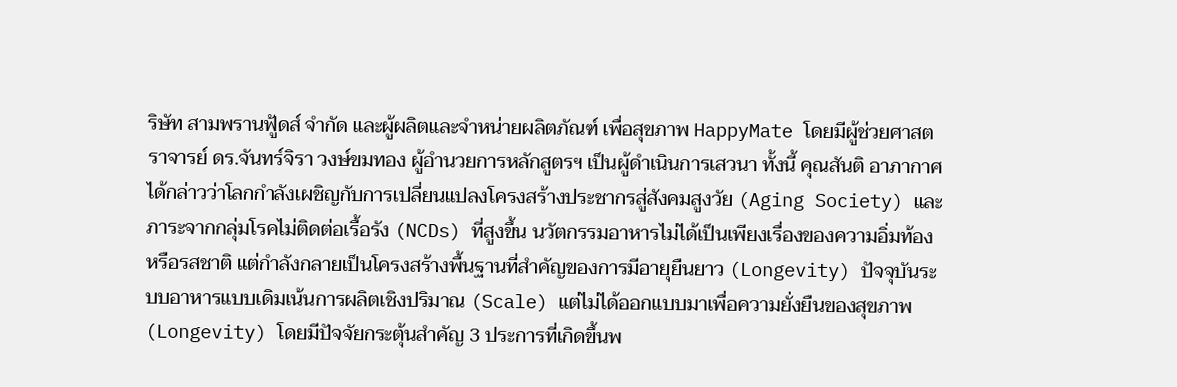ริษัท สามพรานฟู้ดส์ จำกัด และผู้ผลิตและจำหน่ายผลิตภัณฑ์ เพื่อสุขภาพ HappyMate โดยมีผู้ช่วยศาสตราจารย์ ดร.จันทร์จิรา วงษ์ขมทอง ผู้อำนวยการหลักสูตรฯ เป็นผู้ดำเนินการเสวนา ทั้งนี้ คุณสันติ อาภากาศ ได้กล่าวว่าโลกกำลังเผชิญกับการเปลี่ยนแปลงโครงสร้างประชากรสู่สังคมสูงวัย (Aging Society) และภาระจากกลุ่มโรคไม่ติดต่อเรื้อรัง (NCDs) ที่สูงขึ้น นวัตกรรมอาหารไม่ได้เป็นเพียงเรื่องของความอิ่มท้องหรือรสชาติ แต่กำลังกลายเป็นโครงสร้างพื้นฐานที่สำคัญของการมีอายุยืนยาว (Longevity) ปัจจุบันระบบอาหารแบบเดิมเน้นการผลิตเชิงปริมาณ (Scale) แต่ไม่ได้ออกแบบมาเพื่อความยั่งยืนของสุขภาพ (Longevity) โดยมีปัจจัยกระตุ้นสำคัญ 3 ประการที่เกิดขึ้นพ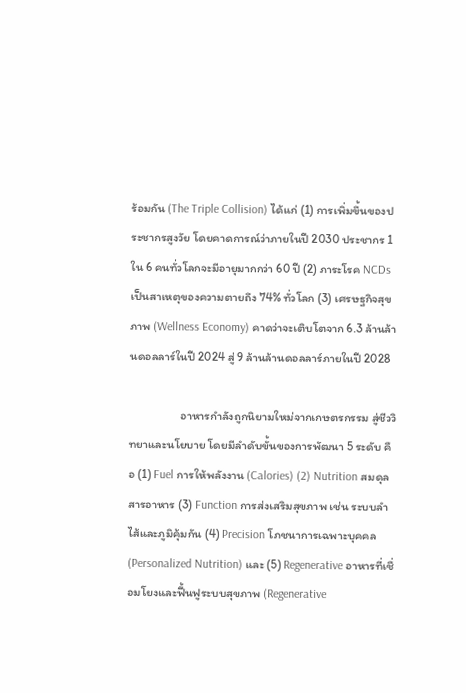ร้อมกัน (The Triple Collision) ได้แก่ (1) การเพิ่มขึ้นของประชากรสูงวัย โดยคาดการณ์ว่าภายในปี 2030 ประชากร 1 ใน 6 คนทั่วโลกจะมีอายุมากกว่า 60 ปี (2) ภาระโรค NCDs เป็นสาเหตุของความตายถึง 74% ทั่วโลก (3) เศรษฐกิจสุขภาพ (Wellness Economy) คาดว่าจะเติบโตจาก 6.3 ล้านล้านดอลลาร์ในปี 2024 สู่ 9 ล้านล้านดอลลาร์ภายในปี 2028

                   อาหารกำลังถูกนิยามใหม่จากเกษตรกรรม สู่ชีววิทยาและนโยบาย โดยมีลำดับขั้นของการพัฒนา 5 ระดับ คือ (1) Fuel การให้พลังงาน (Calories) (2) Nutrition สมดุลสารอาหาร (3) Function การส่งเสริมสุขภาพ เช่น ระบบลำไส้และภูมิคุ้มกัน (4) Precision โภชนาการเฉพาะบุคคล (Personalized Nutrition) และ (5) Regenerative อาหารที่เชื่อมโยงและฟื้นฟูระบบสุขภาพ (Regenerative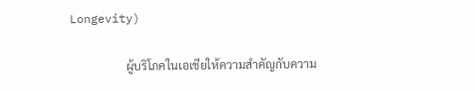Longevity)

                   ผู้บริโภคในเอเชียให้ความสำคัญกับความ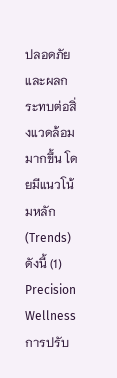ปลอดภัยและผลกระทบต่อสิ่งแวดล้อมมากขึ้น โดยมีแนวโน้มหลัก (Trends) ดังนี้ (1) Precision Wellness การปรับ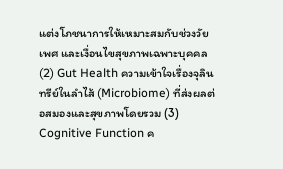แต่งโภชนาการให้เหมาะสมกับช่วงวัย เพศ และเงื่อนไขสุขภาพเฉพาะบุคคล (2) Gut Health ความเข้าใจเรื่องจุลินทรีย์ในลำไส้ (Microbiome) ที่ส่งผลต่อสมองและสุขภาพโดยรวม (3) Cognitive Function ค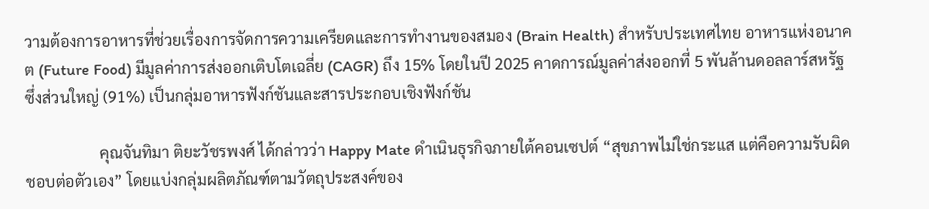วามต้องการอาหารที่ช่วยเรื่องการจัดการความเครียดและการทำงานของสมอง (Brain Health) สำหรับประเทศไทย อาหารแห่งอนาคต (Future Food) มีมูลค่าการส่งออกเติบโตเฉลี่ย (CAGR) ถึง 15% โดยในปี 2025 คาดการณ์มูลค่าส่งออกที่ 5 พันล้านดอลลาร์สหรัฐ ซึ่งส่วนใหญ่ (91%) เป็นกลุ่มอาหารฟังก์ชันและสารประกอบเชิงฟังก์ชัน

                   คุณจันทิมา ติยะวัชรพงศ์ ได้กล่าวว่า Happy Mate ดำเนินธุรกิจภายใต้คอนเซปต์ “สุขภาพไม่ใช่กระแส แต่คือความรับผิดชอบต่อตัวเอง” โดยแบ่งกลุ่มผลิตภัณฑ์ตามวัตถุประสงค์ของ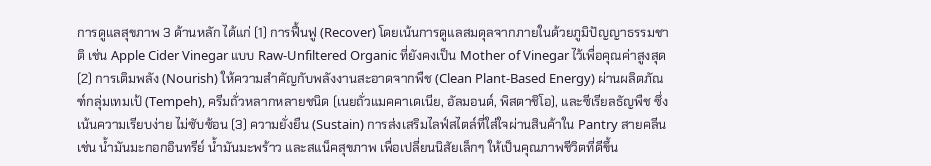การดูแลสุขภาพ 3 ด้านหลัก ได้แก่ (1) การฟื้นฟู (Recover) โดยเน้นการดูแลสมดุลจากภายในด้วยภูมิปัญญาธรรมชาติ เช่น Apple Cider Vinegar แบบ Raw-Unfiltered Organic ที่ยังคงเป็น Mother of Vinegar ไว้เพื่อคุณค่าสูงสุด (2) การเติมพลัง (Nourish) ให้ความสำคัญกับพลังงานสะอาดจากพืช (Clean Plant-Based Energy) ผ่านผลิตภัณฑ์กลุ่มเทมเป้ (Tempeh), ครีมถั่วหลากหลายชนิด (เนยถั่วแมคคาเดเนีย, อัลมอนด์, พิสตาชิโอ), และซีเรียลธัญพืช ซึ่งเน้นความเรียบง่าย ไม่ซับซ้อน (3) ความยั่งยืน (Sustain) การส่งเสริมไลฟ์สไตล์ที่ใส่ใจผ่านสินค้าใน Pantry สายคลีน เช่น น้ำมันมะกอกอินทรีย์ น้ำมันมะพร้าว และสแน็คสุขภาพ เพื่อเปลี่ยนนิสัยเล็กๆ ให้เป็นคุณภาพชีวิตที่ดีขึ้น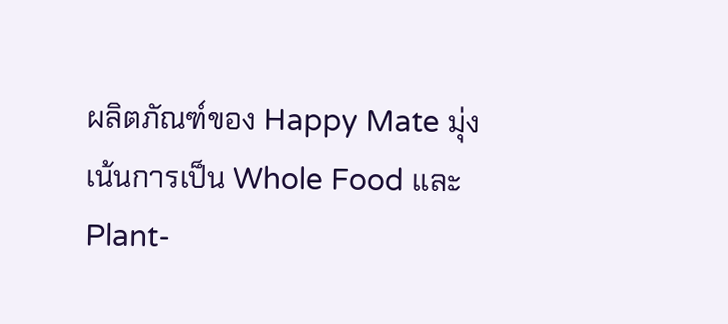ผลิตภัณฑ์ของ Happy Mate มุ่งเน้นการเป็น Whole Food และ Plant-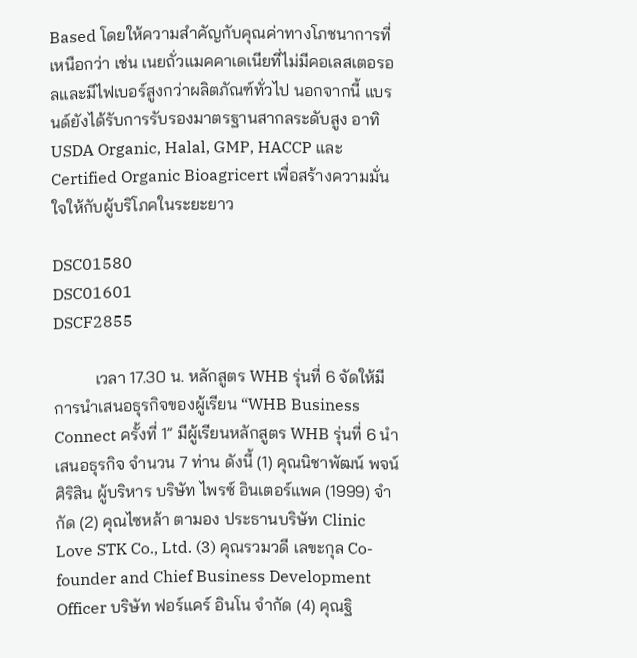Based โดยให้ความสำคัญกับคุณค่าทางโภชนาการที่เหนือกว่า เช่น เนยถั่วแมคคาเดเนียที่ไม่มีคอเลสเตอรอลและมีไฟเบอร์สูงกว่าผลิตภัณฑ์ทั่วไป นอกจากนี้ แบรนด์ยังได้รับการรับรองมาตรฐานสากลระดับสูง อาทิ USDA Organic, Halal, GMP, HACCP และ Certified Organic Bioagricert เพื่อสร้างความมั่นใจให้กับผู้บริโภคในระยะยาว

DSC01580
DSC01601
DSCF2855

          เวลา 17.30 น. หลักสูตร WHB รุ่นที่ 6 จัดให้มีการนำเสนอธุรกิจของผู้เรียน “WHB Business Connect ครั้งที่ 1” มีผู้เรียนหลักสูตร WHB รุ่นที่ 6 นำเสนอธุรกิจ จำนวน 7 ท่าน ดังนี้ (1) คุณนิชาพัฒน์ พจน์ศิริสิน ผู้บริหาร บริษัท ไพรซ์ อินเตอร์แพค (1999) จำกัด (2) คุณไซหล้า ตามอง ประธานบริษัท Clinic Love STK Co., Ltd. (3) คุณรวมวดี เลขะกุล Co-founder and Chief Business Development Officer บริษัท ฟอร์แคร์ อินโน จำกัด (4) คุณฐิ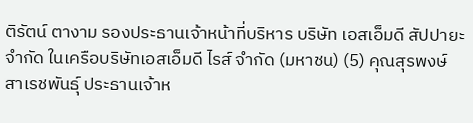ติรัตน์ ตางาม รองประธานเจ้าหน้าที่บริหาร บริษัท เอสเอ็มดี สัปปายะ จำกัด ในเครือบริษัทเอสเอ็มดี ไรส์ จำกัด (มหาชน) (5) คุณสุรพงษ์ สาเรชพันธุ์ ประธานเจ้าห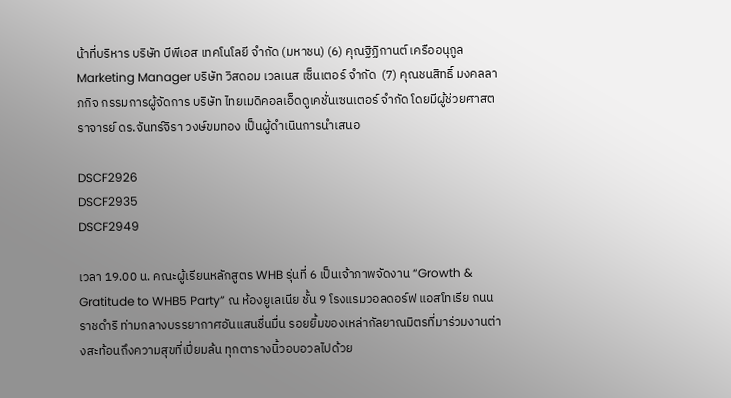น้าที่บริหาร บริษัท บีพีเอส เทคโนโลยี จำกัด (มหาชน) (6) คุณฐิฏิกานต์ เครืออนุกูล Marketing Manager บริษัท วิสดอม เวลเนส เซ็นเตอร์ จำกัด  (7) คุณชนสิทธิ์ มงคลลาภกิจ กรรมการผู้จัดการ บริษัท ไทยเมดิคอลเอ็ดดูเคชั่นเซนเตอร์ จํากัด โดยมีผู้ช่วยศาสตราจารย์ ดร.จันทร์จิรา วงษ์ขมทอง เป็นผู้ดำเนินการนำเสนอ

DSCF2926
DSCF2935
DSCF2949

เวลา 19.00 น. คณะผู้เรียนหลักสูตร WHB รุ่นที่ 6 เป็นเจ้าภาพจัดงาน “Growth & Gratitude to WHB5 Party” ณ ห้องยูเลเนีย ชั้น 9 โรงแรมวอลดอร์ฟ แอสโทเรีย ถนนราชดำริ ท่ามกลางบรรยากาศอันแสนชื่นมื่น รอยยิ้มของเหล่ากัลยาณมิตรที่มาร่วมงานต่างสะท้อนถึงความสุขที่เปี่ยมล้น ทุกตารางนิ้วอบอวลไปด้วย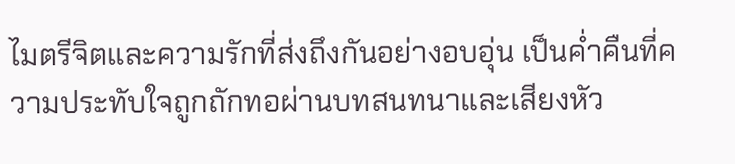ไมตรีจิตและความรักที่ส่งถึงกันอย่างอบอุ่น เป็นค่ำคืนที่ความประทับใจถูกถักทอผ่านบทสนทนาและเสียงหัว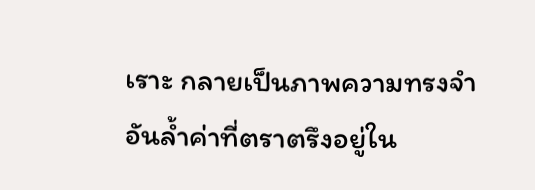เราะ กลายเป็นภาพความทรงจำอันล้ำค่าที่ตราตรึงอยู่ใน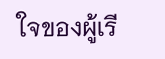ใจของผู้เรี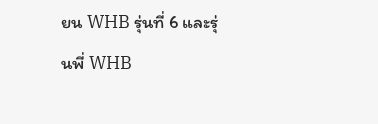ยน WHB รุ่นที่ 6 และรุ่นพี่ WHB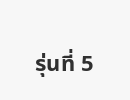รุ่นที่ 5